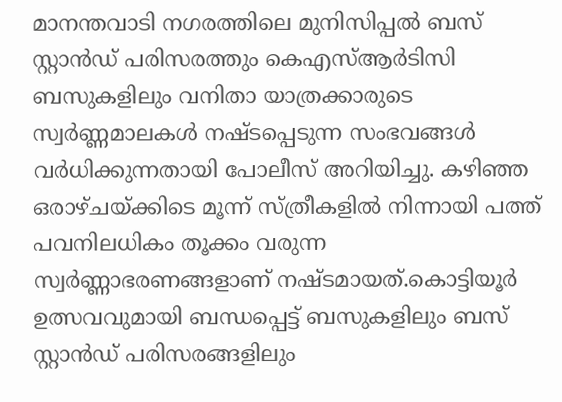മാനന്തവാടി നഗരത്തിലെ മുനിസിപ്പൽ ബസ് സ്റ്റാൻഡ് പരിസരത്തും കെഎസ്ആർടിസി ബസുകളിലും വനിതാ യാത്രക്കാരുടെ സ്വർണ്ണമാലകൾ നഷ്ടപ്പെടുന്ന സംഭവങ്ങൾ വർധിക്കുന്നതായി പോലീസ് അറിയിച്ചു. കഴിഞ്ഞ ഒരാഴ്ചയ്ക്കിടെ മൂന്ന് സ്ത്രീകളിൽ നിന്നായി പത്ത് പവനിലധികം തൂക്കം വരുന്ന സ്വർണ്ണാഭരണങ്ങളാണ് നഷ്ടമായത്.കൊട്ടിയൂർ ഉത്സവവുമായി ബന്ധപ്പെട്ട് ബസുകളിലും ബസ് സ്റ്റാൻഡ് പരിസരങ്ങളിലും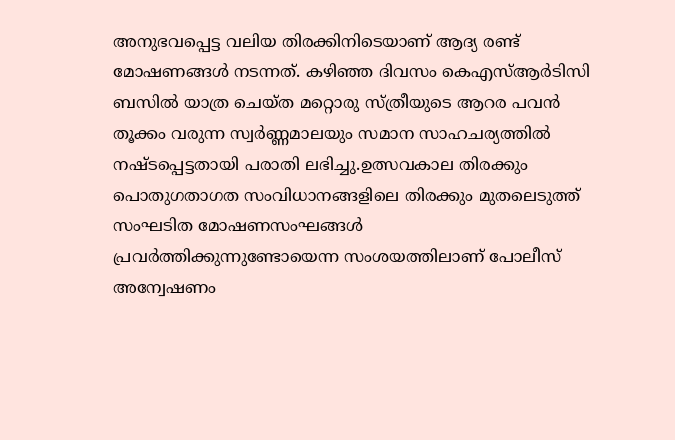അനുഭവപ്പെട്ട വലിയ തിരക്കിനിടെയാണ് ആദ്യ രണ്ട് മോഷണങ്ങൾ നടന്നത്. കഴിഞ്ഞ ദിവസം കെഎസ്ആർടിസി ബസിൽ യാത്ര ചെയ്ത മറ്റൊരു സ്ത്രീയുടെ ആറര പവൻ തൂക്കം വരുന്ന സ്വർണ്ണമാലയും സമാന സാഹചര്യത്തിൽ നഷ്ടപ്പെട്ടതായി പരാതി ലഭിച്ചു.ഉത്സവകാല തിരക്കും പൊതുഗതാഗത സംവിധാനങ്ങളിലെ തിരക്കും മുതലെടുത്ത് സംഘടിത മോഷണസംഘങ്ങൾ പ്രവർത്തിക്കുന്നുണ്ടോയെന്ന സംശയത്തിലാണ് പോലീസ് അന്വേഷണം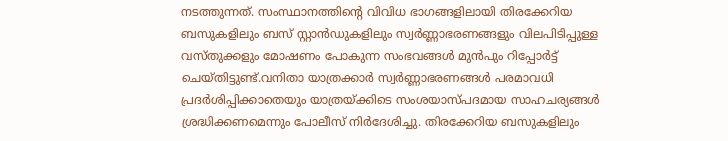നടത്തുന്നത്. സംസ്ഥാനത്തിന്റെ വിവിധ ഭാഗങ്ങളിലായി തിരക്കേറിയ ബസുകളിലും ബസ് സ്റ്റാൻഡുകളിലും സ്വർണ്ണാഭരണങ്ങളും വിലപിടിപ്പുള്ള വസ്തുക്കളും മോഷണം പോകുന്ന സംഭവങ്ങൾ മുൻപും റിപ്പോർട്ട് ചെയ്തിട്ടുണ്ട്.വനിതാ യാത്രക്കാർ സ്വർണ്ണാഭരണങ്ങൾ പരമാവധി പ്രദർശിപ്പിക്കാതെയും യാത്രയ്ക്കിടെ സംശയാസ്പദമായ സാഹചര്യങ്ങൾ ശ്രദ്ധിക്കണമെന്നും പോലീസ് നിർദേശിച്ചു. തിരക്കേറിയ ബസുകളിലും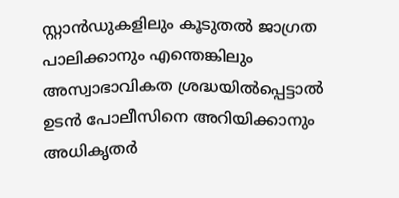സ്റ്റാൻഡുകളിലും കൂടുതൽ ജാഗ്രത പാലിക്കാനും എന്തെങ്കിലും അസ്വാഭാവികത ശ്രദ്ധയിൽപ്പെട്ടാൽ ഉടൻ പോലീസിനെ അറിയിക്കാനും അധികൃതർ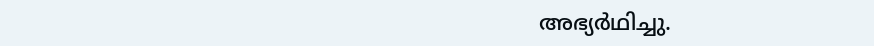അഭ്യർഥിച്ചു.